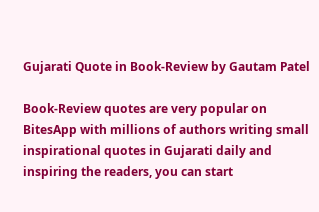Gujarati Quote in Book-Review by Gautam Patel

Book-Review quotes are very popular on BitesApp with millions of authors writing small inspirational quotes in Gujarati daily and inspiring the readers, you can start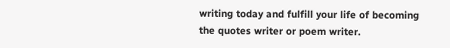writing today and fulfill your life of becoming the quotes writer or poem writer.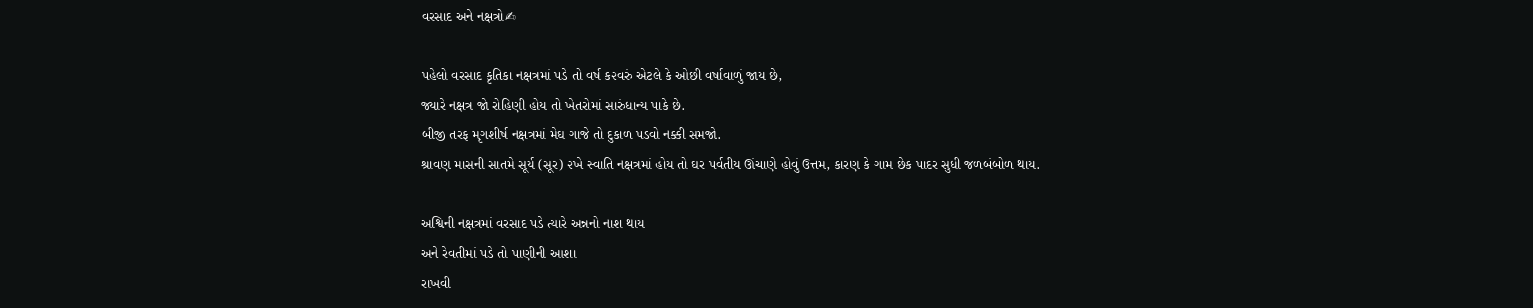વરસાદ અને નક્ષત્રો✍

પહેલો વરસાદ કૃતિકા નક્ષત્રમાં પડે તો વર્ષ ક૨વરું એટલે કે ઓછી વર્ષાવાળું જાય છે,
જ્યારે નક્ષત્ર જો રોહિણી હોય તો ખેતરોમાં સારુંધાન્ય પાકે છે.
બીજી તરફ મૃગશીર્ષ નક્ષત્રમાં મેઘ ગાજે તો દુકાળ પડવો નક્કી સમજો.
શ્રાવણ માસની સાતમે સૂર્ય (સૂર) ૨ખે સ્વાતિ નક્ષત્રમાં હોય તો ઘર પર્વતીય ઊંચાણે હોવું ઉત્તમ, કારણ કે ગામ છેક પાદર સુધી જળબંબોળ થાય.

અશ્વિની નક્ષત્રમાં વરસાદ પડે ત્યારે અન્નનો નાશ થાય
અને રેવતીમાં પડે તો પાણીની આશા
રાખવી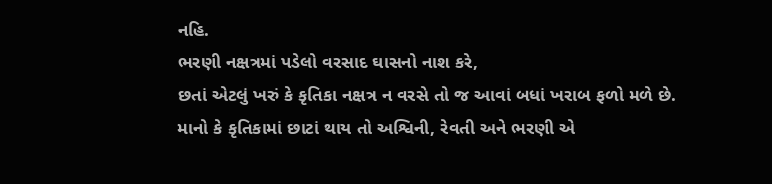નહિ.
ભરણી નક્ષત્રમાં પડેલો વરસાદ ઘાસનો નાશ કરે,
છતાં એટલું ખરું કે કૃતિકા નક્ષત્ર ન વરસે તો જ આવાં બધાં ખરાબ ફળો મળે છે. માનો કે કૃતિકામાં છાટાં થાય તો અશ્વિની, રેવતી અને ભરણી એ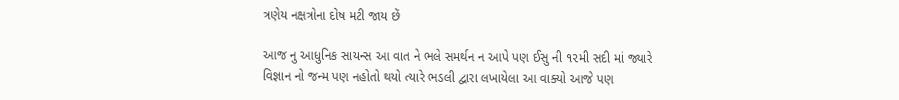ત્રણેય નક્ષત્રોના દોષ મટી જાય છેં

આજ નુ આધુનિક સાયન્સ આ વાત ને ભલે સમર્થન ન આપે પણ ઈસુ ની ૧૨મી સદી માં જ્યારે વિજ્ઞાન નો જન્મ પણ નહોતો થયો ત્યારે ભડલી દ્વારા લખાયેલા આ વાક્યો આજે પણ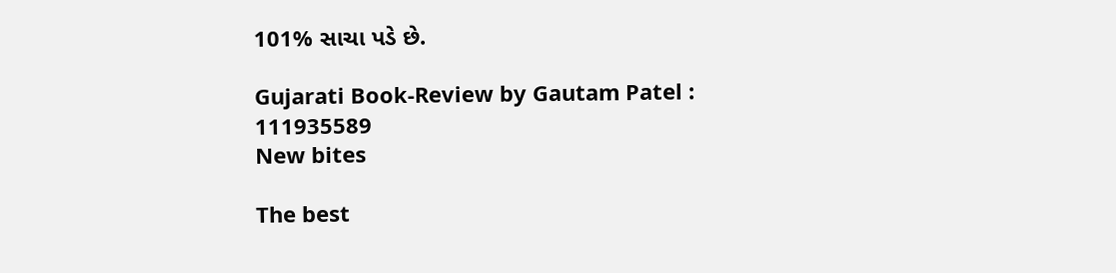101% સાચા પડે છે.

Gujarati Book-Review by Gautam Patel : 111935589
New bites

The best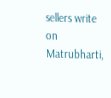sellers write on Matrubharti,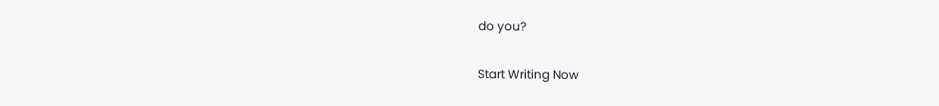do you?

Start Writing Now